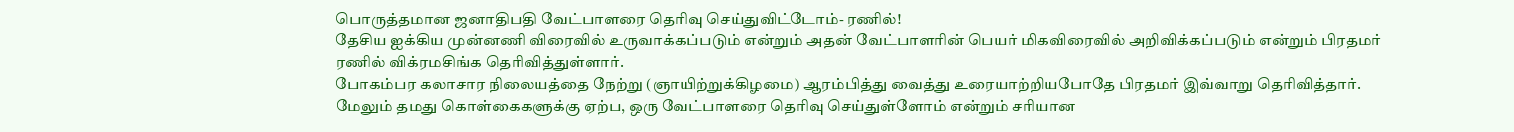பொருத்தமான ஜனாதிபதி வேட்பாளரை தெரிவு செய்துவிட்டோம்- ரணில்!
தேசிய ஐக்கிய முன்னணி விரைவில் உருவாக்கப்படும் என்றும் அதன் வேட்பாளரின் பெயர் மிகவிரைவில் அறிவிக்கப்படும் என்றும் பிரதமர் ரணில் விக்ரமசிங்க தெரிவித்துள்ளார்.
போகம்பர கலாசார நிலையத்தை நேற்று (ஞாயிற்றுக்கிழமை) ஆரம்பித்து வைத்து உரையாற்றியபோதே பிரதமர் இவ்வாறு தெரிவித்தார்.
மேலும் தமது கொள்கைகளுக்கு ஏற்ப, ஒரு வேட்பாளரை தெரிவு செய்துள்ளோம் என்றும் சரியான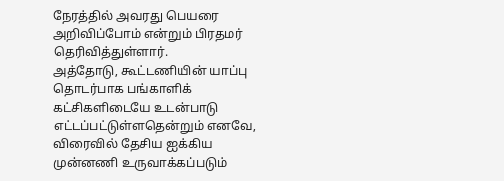நேரத்தில் அவரது பெயரை அறிவிப்போம் என்றும் பிரதமர் தெரிவித்துள்ளார்.
அத்தோடு, கூட்டணியின் யாப்பு தொடர்பாக பங்காளிக் கட்சிகளிடையே உடன்பாடு எட்டப்பட்டுள்ளதென்றும் எனவே, விரைவில் தேசிய ஐக்கிய முன்னணி உருவாக்கப்படும்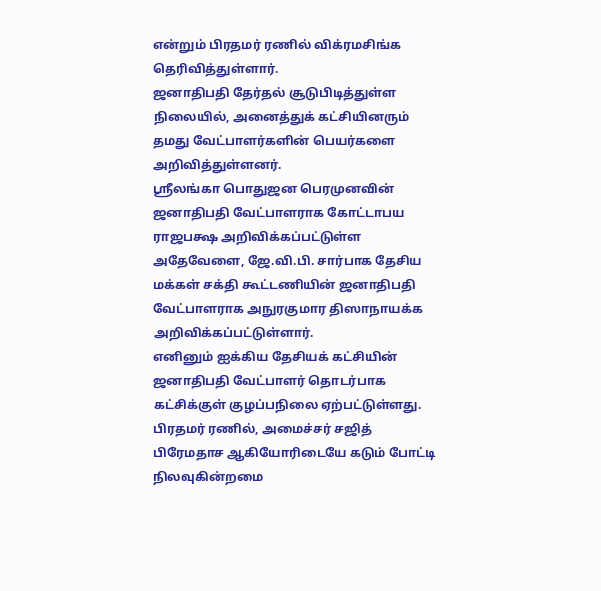என்றும் பிரதமர் ரணில் விக்ரமசிங்க தெரிவித்துள்ளார்.
ஜனாதிபதி தேர்தல் சூடுபிடித்துள்ள நிலையில், அனைத்துக் கட்சியினரும் தமது வேட்பாளர்களின் பெயர்களை அறிவித்துள்ளனர்.
ஸ்ரீலங்கா பொதுஜன பெரமுனவின் ஜனாதிபதி வேட்பாளராக கோட்டாபய ராஜபக்ஷ அறிவிக்கப்பட்டுள்ள அதேவேளை, ஜே.வி.பி. சார்பாக தேசிய மக்கள் சக்தி கூட்டணியின் ஜனாதிபதி வேட்பாளராக அநுரகுமார திஸாநாயக்க அறிவிக்கப்பட்டுள்ளார்.
எனினும் ஐக்கிய தேசியக் கட்சியின் ஜனாதிபதி வேட்பாளர் தொடர்பாக கட்சிக்குள் குழப்பநிலை ஏற்பட்டுள்ளது. பிரதமர் ரணில், அமைச்சர் சஜித் பிரேமதாச ஆகியோரிடையே கடும் போட்டி நிலவுகின்றமை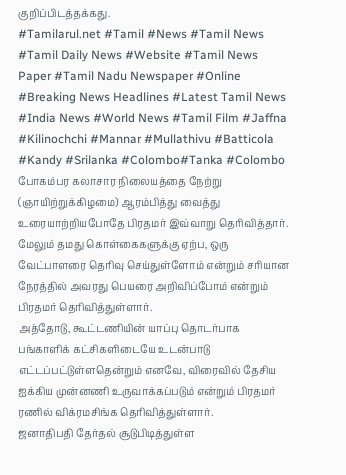குறிப்பிடத்தக்கது.
#Tamilarul.net #Tamil #News #Tamil News #Tamil Daily News #Website #Tamil News Paper #Tamil Nadu Newspaper #Online #Breaking News Headlines #Latest Tamil News #India News #World News #Tamil Film #Jaffna #Kilinochchi #Mannar #Mullathivu #Batticola #Kandy #Srilanka #Colombo#Tanka #Colombo
போகம்பர கலாசார நிலையத்தை நேற்று (ஞாயிற்றுக்கிழமை) ஆரம்பித்து வைத்து உரையாற்றியபோதே பிரதமர் இவ்வாறு தெரிவித்தார்.
மேலும் தமது கொள்கைகளுக்கு ஏற்ப, ஒரு வேட்பாளரை தெரிவு செய்துள்ளோம் என்றும் சரியான நேரத்தில் அவரது பெயரை அறிவிப்போம் என்றும் பிரதமர் தெரிவித்துள்ளார்.
அத்தோடு, கூட்டணியின் யாப்பு தொடர்பாக பங்காளிக் கட்சிகளிடையே உடன்பாடு எட்டப்பட்டுள்ளதென்றும் எனவே, விரைவில் தேசிய ஐக்கிய முன்னணி உருவாக்கப்படும் என்றும் பிரதமர் ரணில் விக்ரமசிங்க தெரிவித்துள்ளார்.
ஜனாதிபதி தேர்தல் சூடுபிடித்துள்ள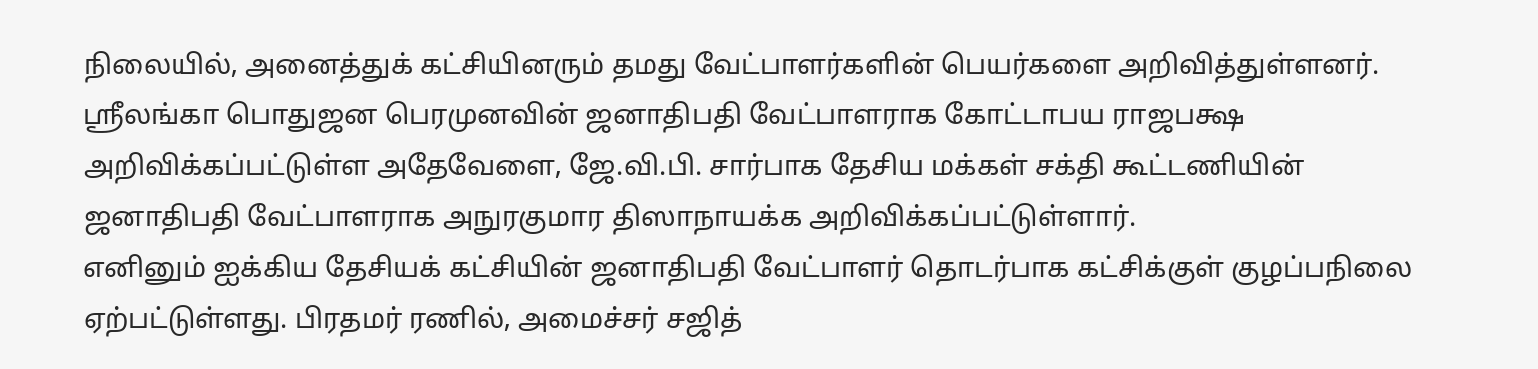நிலையில், அனைத்துக் கட்சியினரும் தமது வேட்பாளர்களின் பெயர்களை அறிவித்துள்ளனர்.
ஸ்ரீலங்கா பொதுஜன பெரமுனவின் ஜனாதிபதி வேட்பாளராக கோட்டாபய ராஜபக்ஷ அறிவிக்கப்பட்டுள்ள அதேவேளை, ஜே.வி.பி. சார்பாக தேசிய மக்கள் சக்தி கூட்டணியின் ஜனாதிபதி வேட்பாளராக அநுரகுமார திஸாநாயக்க அறிவிக்கப்பட்டுள்ளார்.
எனினும் ஐக்கிய தேசியக் கட்சியின் ஜனாதிபதி வேட்பாளர் தொடர்பாக கட்சிக்குள் குழப்பநிலை ஏற்பட்டுள்ளது. பிரதமர் ரணில், அமைச்சர் சஜித்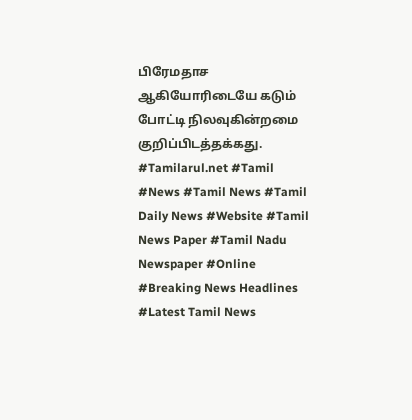பிரேமதாச ஆகியோரிடையே கடும் போட்டி நிலவுகின்றமை குறிப்பிடத்தக்கது.
#Tamilarul.net #Tamil #News #Tamil News #Tamil Daily News #Website #Tamil News Paper #Tamil Nadu Newspaper #Online #Breaking News Headlines #Latest Tamil News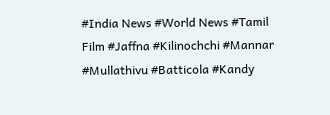#India News #World News #Tamil Film #Jaffna #Kilinochchi #Mannar #Mullathivu #Batticola #Kandy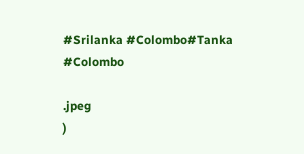#Srilanka #Colombo#Tanka #Colombo

.jpeg
)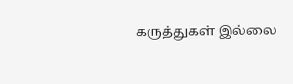கருத்துகள் இல்லை